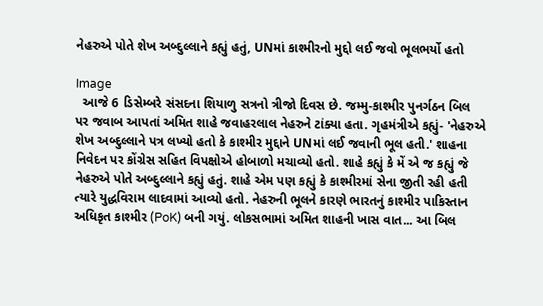નેહરુએ પોતે શેખ અબ્દુલ્લાને કહ્યું હતું, UNમાં કાશ્મીરનો મુદ્દો લઈ જવો ભૂલભર્યો હતો

Image
  આજે 6 ડિસેમ્બરે સંસદના શિયાળુ સત્રનો ત્રીજો દિવસ છે. જમ્મુ-કાશ્મીર પુનર્ગઠન બિલ પર જવાબ આપતાં અમિત શાહે જવાહરલાલ નેહરુને ટાંક્યા હતા. ગૃહમંત્રીએ કહ્યું- 'નેહરુએ શેખ અબ્દુલ્લાને પત્ર લખ્યો હતો કે કાશ્મીર મુદ્દાને UNમાં લઈ જવાની ભૂલ હતી.' શાહના નિવેદન પર કોંગ્રેસ સહિત વિપક્ષોએ હોબાળો મચાવ્યો હતો. શાહે કહ્યું કે મેં એ જ કહ્યું જે નેહરુએ પોતે અબ્દુલ્લાને કહ્યું હતું. શાહે એમ પણ કહ્યું કે કાશ્મીરમાં સેના જીતી રહી હતી ત્યારે યુદ્ધવિરામ લાદવામાં આવ્યો હતો. નેહરુની ભૂલને કારણે ભારતનું કાશ્મીર પાકિસ્તાન અધિકૃત કાશ્મીર (PoK) બની ગયું. લોકસભામાં અમિત શાહની ખાસ વાત... આ બિલ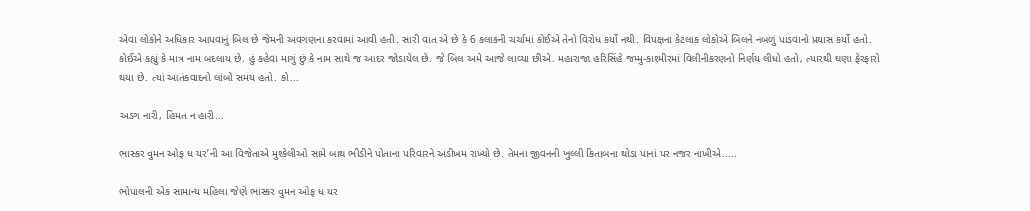એવા લોકોને અધિકાર આપવાનું બિલ છે જેમની અવગણના કરવામાં આવી હતી. સારી વાત એ છે કે 6 કલાકની ચર્ચામાં કોઈએ તેનો વિરોધ કર્યો નથી. વિપક્ષના કેટલાક લોકોએ બિલને નબળું પાડવાનો પ્રયાસ કર્યો હતો. કોઈએ કહ્યું કે માત્ર નામ બદલાય છે. હું કહેવા માગું છું કે નામ સાથે જ આદર જોડાયેલ છે. જે બિલ અમે આજે લાવ્યા છીએ. મહારાજા હરિસિંહે જમ્મુ-કાશ્મીરમાં વિલીનીકરણનો નિર્ણય લીધો હતો, ત્યારથી ઘણા ફેરફારો થયા છે. ત્યાં આતંકવાદનો લાંબો સમય હતો. કો...

અડગ નારી, હિંમત ન હારી...

ભાસ્કર વુમન ઓફ ધ યર’ની આ વિજેતાએ મુશ્કેલીઓ સામે બાથ ભીડીને પોતાના પરિવારને અડીખમ રાખ્યો છે. તેમના જીવનની ખુલ્લી કિતાબના થોડા પાનાં પર નજર નાખીએ.....

ભોપાલની એક સામાન્ય મહિલા જેણે ભાસ્કર વુમન ઓફ ધ યર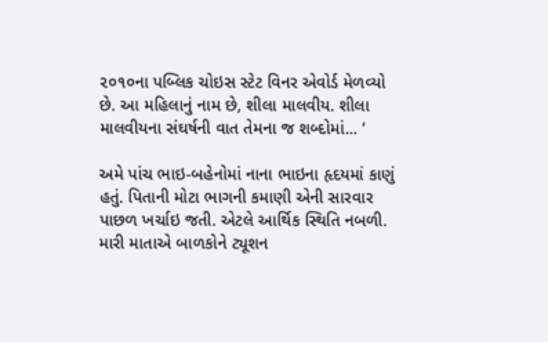૨૦૧૦ના પબ્લિક ચોઇસ સ્ટેટ વિનર એવોર્ડ મેળવ્યો છે. આ મહિલાનું નામ છે, શીલા માલવીય. શીલા માલવીયના સંઘર્ષની વાત તેમના જ શબ્દોમાં... ‘

અમે પાંચ ભાઇ-બહેનોમાં નાના ભાઇના હૃદયમાં કાણું હતું. પિતાની મોટા ભાગની કમાણી એની સારવાર પાછળ ખર્ચાઇ જતી. એટલે આર્થિક સ્થિતિ નબળી. મારી માતાએ બાળકોને ટ્યૂશન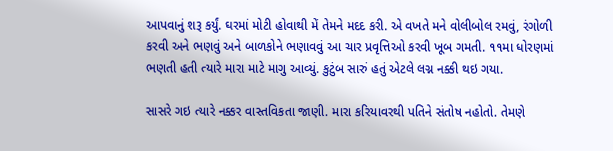આપવાનું શરૂ કર્યું. ઘરમાં મોટી હોવાથી મેં તેમને મદદ કરી. એ વખતે મને વોલીબોલ રમવું, રંગોળી કરવી અને ભણવું અને બાળકોને ભણાવવું આ ચાર પ્રવૃત્તિઓ કરવી ખૂબ ગમતી. ૧૧મા ધોરણમાં ભણતી હતી ત્યારે મારા માટે માગુ આવ્યું. કુટુંબ સારું હતું એટલે લગ્ન નક્કી થઇ ગયા.

સાસરે ગઇ ત્યારે નક્કર વાસ્તવિકતા જાણી. મારા કરિયાવરથી પતિને સંતોષ નહોતો. તેમણે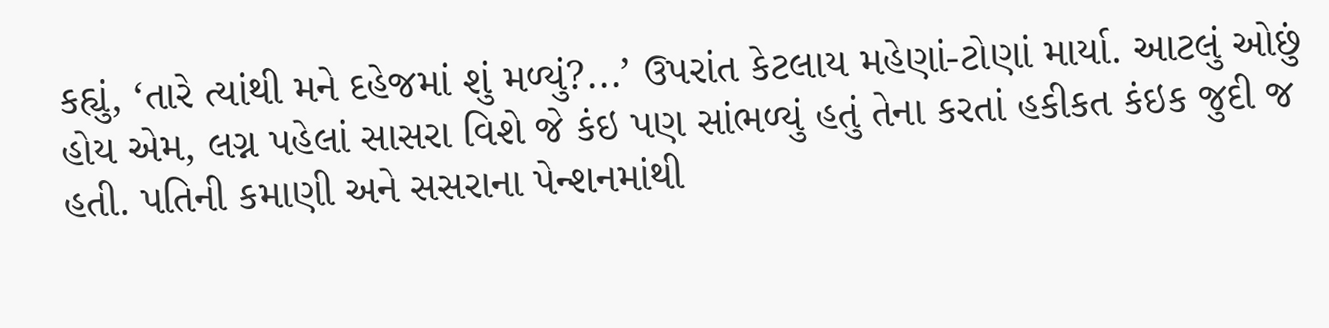કહ્યું, ‘તારે ત્યાંથી મને દહેજમાં શું મળ્યું?...’ ઉપરાંત કેટલાય મહેણાં-ટોણાં માર્યા. આટલું ઓછું હોય એમ, લગ્ન પહેલાં સાસરા વિશે જે કંઇ પણ સાંભળ્યું હતું તેના કરતાં હકીકત કંઇક જુદી જ હતી. પતિની કમાણી અને સસરાના પેન્શનમાંથી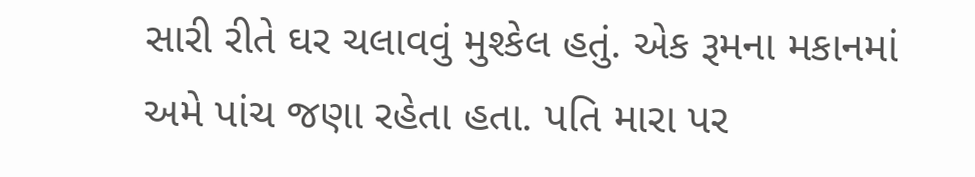સારી રીતે ઘર ચલાવવું મુશ્કેલ હતું. એક રૂમના મકાનમાં અમે પાંચ જણા રહેતા હતા. પતિ મારા પર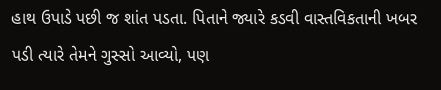હાથ ઉપાડે પછી જ શાંત પડતા. પિતાને જ્યારે કડવી વાસ્તવિકતાની ખબર પડી ત્યારે તેમને ગુસ્સો આવ્યો, પણ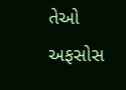તેઓ અફસોસ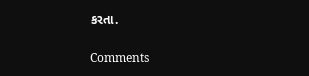કરતા.

Comments